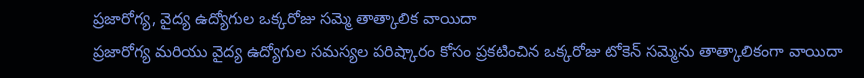ప్రజారోగ్య, వైద్య ఉద్యోగుల ఒక్కరోజు సమ్మె తాత్కాలిక వాయిదా
ప్రజారోగ్య మరియు వైద్య ఉద్యోగుల సమస్యల పరిష్కారం కోసం ప్రకటించిన ఒక్కరోజు టోకెన్ సమ్మెను తాత్కాలికంగా వాయిదా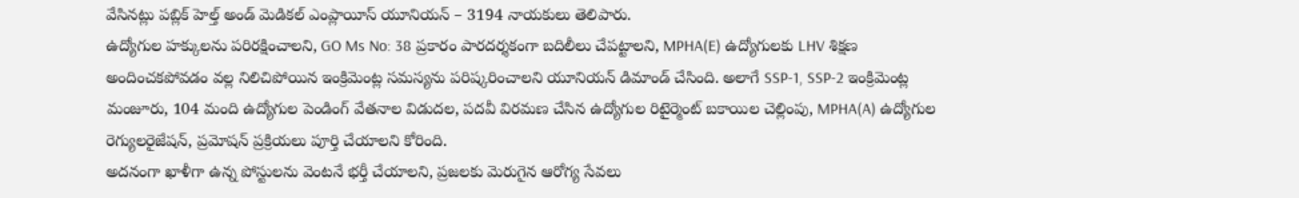వేసినట్లు పబ్లిక్ హెల్త్ అండ్ మెడికల్ ఎంప్లాయీస్ యూనియన్ – 3194 నాయకులు తెలిపారు.
ఉద్యోగుల హక్కులను పరిరక్షించాలని, GO Ms No: 38 ప్రకారం పారదర్శకంగా బదిలీలు చేపట్టాలని, MPHA(E) ఉద్యోగులకు LHV శిక్షణ అందించకపోవడం వల్ల నిలిచిపోయిన ఇంక్రిమెంట్ల సమస్యను పరిష్కరించాలని యూనియన్ డిమాండ్ చేసింది. అలాగే SSP-1, SSP-2 ఇంక్రిమెంట్ల మంజూరు, 104 మంది ఉద్యోగుల పెండింగ్ వేతనాల విడుదల, పదవీ విరమణ చేసిన ఉద్యోగుల రిటైర్మెంట్ బకాయిల చెల్లింపు, MPHA(A) ఉద్యోగుల రెగ్యులరైజేషన్, ప్రమోషన్ ప్రక్రియలు పూర్తి చేయాలని కోరింది.
అదనంగా ఖాళీగా ఉన్న పోస్టులను వెంటనే భర్తీ చేయాలని, ప్రజలకు మెరుగైన ఆరోగ్య సేవలు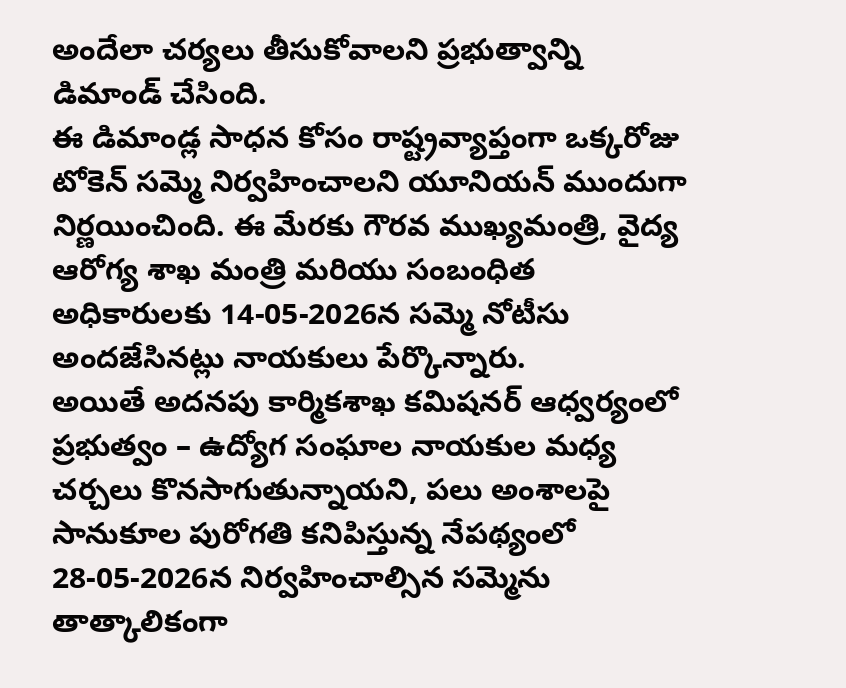అందేలా చర్యలు తీసుకోవాలని ప్రభుత్వాన్ని డిమాండ్ చేసింది.
ఈ డిమాండ్ల సాధన కోసం రాష్ట్రవ్యాప్తంగా ఒక్కరోజు టోకెన్ సమ్మె నిర్వహించాలని యూనియన్ ముందుగా నిర్ణయించింది. ఈ మేరకు గౌరవ ముఖ్యమంత్రి, వైద్య ఆరోగ్య శాఖ మంత్రి మరియు సంబంధిత అధికారులకు 14-05-2026న సమ్మె నోటీసు అందజేసినట్లు నాయకులు పేర్కొన్నారు.
అయితే అదనపు కార్మికశాఖ కమిషనర్ ఆధ్వర్యంలో ప్రభుత్వం – ఉద్యోగ సంఘాల నాయకుల మధ్య చర్చలు కొనసాగుతున్నాయని, పలు అంశాలపై సానుకూల పురోగతి కనిపిస్తున్న నేపథ్యంలో 28-05-2026న నిర్వహించాల్సిన సమ్మెను తాత్కాలికంగా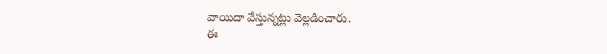వాయిదా వేస్తున్నట్లు వెల్లడించారు.
ఈ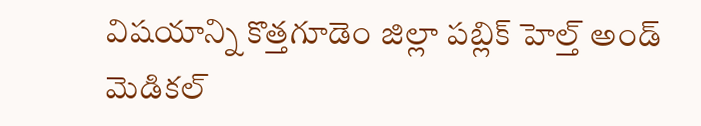విషయాన్ని కొత్తగూడెం జిల్లా పబ్లిక్ హెల్త్ అండ్ మెడికల్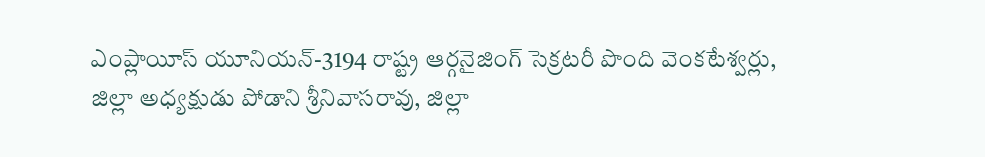ఎంప్లాయీస్ యూనియన్-3194 రాష్ట్ర ఆర్గనైజింగ్ సెక్రటరీ పొంది వెంకటేశ్వర్లు, జిల్లా అధ్యక్షుడు పోడాని శ్రీనివాసరావు, జిల్లా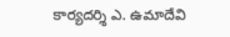కార్యదర్శి ఎ. ఉమాదేవి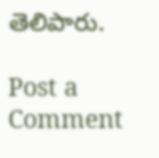తెలిపారు.

Post a Comment